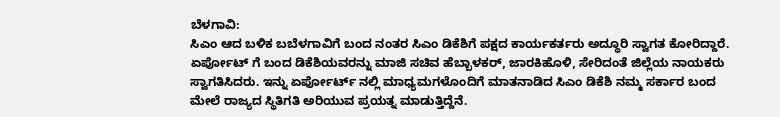ಬೆಳಗಾವಿ:
ಸಿಎಂ ಆದ ಬಳಿಕ ಬಬೆಳಗಾವಿಗೆ ಬಂದ ನಂತರ ಸಿಎಂ ಡಿಕೆಶಿಗೆ ಪಕ್ಷದ ಕಾರ್ಯಕರ್ತರು ಅದ್ಧೂರಿ ಸ್ವಾಗತ ಕೋರಿದ್ದಾರೆ. ಏರ್ಪೋಟ್ ಗೆ ಬಂದ ಡಿಕೆಶಿಯವರನ್ನು ಮಾಜಿ ಸಚಿವ ಹೆಬ್ಬಾಳಕರ್, ಜಾರಕಿಹೊಳಿ, ಸೇರಿದಂತೆ ಜಿಲ್ಲೆಯ ನಾಯಕರು ಸ್ವಾಗತಿಸಿದರು. ಇನ್ನು ಏರ್ಪೋರ್ಟ್ ನಲ್ಲಿ ಮಾಧ್ಯಮಗಳೊಂದಿಗೆ ಮಾತನಾಡಿದ ಸಿಎಂ ಡಿಕೆಶಿ ನಮ್ಮ ಸರ್ಕಾರ ಬಂದ ಮೇಲೆ ರಾಜ್ಯದ ಸ್ಥಿತಿಗತಿ ಅರಿಯುವ ಪ್ರಯತ್ನ ಮಾಡುತ್ತಿದ್ದೆನೆ.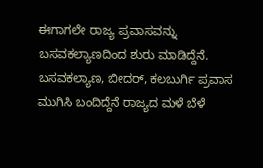ಈಗಾಗಲೇ ರಾಜ್ಯ ಪ್ರವಾಸವನ್ನು ಬಸವಕಲ್ಯಾಣದಿಂದ ಶುರು ಮಾಡಿದ್ದೆನೆ. ಬಸವಕಲ್ಯಾಣ, ಬೀದರ್, ಕಲಬುರ್ಗಿ ಪ್ರವಾಸ ಮುಗಿಸಿ ಬಂದಿದ್ದೆನೆ ರಾಜ್ಯದ ಮಳೆ ಬೆಳೆ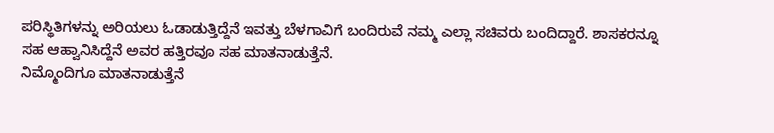ಪರಿಸ್ಥಿತಿಗಳನ್ನು ಅರಿಯಲು ಓಡಾಡುತ್ತಿದ್ದೆನೆ ಇವತ್ತು ಬೆಳಗಾವಿಗೆ ಬಂದಿರುವೆ ನಮ್ಮ ಎಲ್ಲಾ ಸಚಿವರು ಬಂದಿದ್ದಾರೆ. ಶಾಸಕರನ್ನೂ ಸಹ ಆಹ್ವಾನಿಸಿದ್ದೆನೆ ಅವರ ಹತ್ತಿರವೂ ಸಹ ಮಾತನಾಡುತ್ತೆನೆ.
ನಿಮ್ಮೊಂದಿಗೂ ಮಾತನಾಡುತ್ತೆನೆ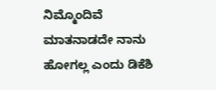ನಿಮ್ಮೊಂದಿವೆ ಮಾತನಾಡದೇ ನಾನು ಹೋಗಲ್ಲ ಎಂದು ಡಿಕೆಶಿ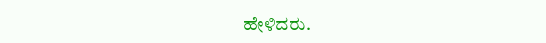ಹೇಳಿದರು.